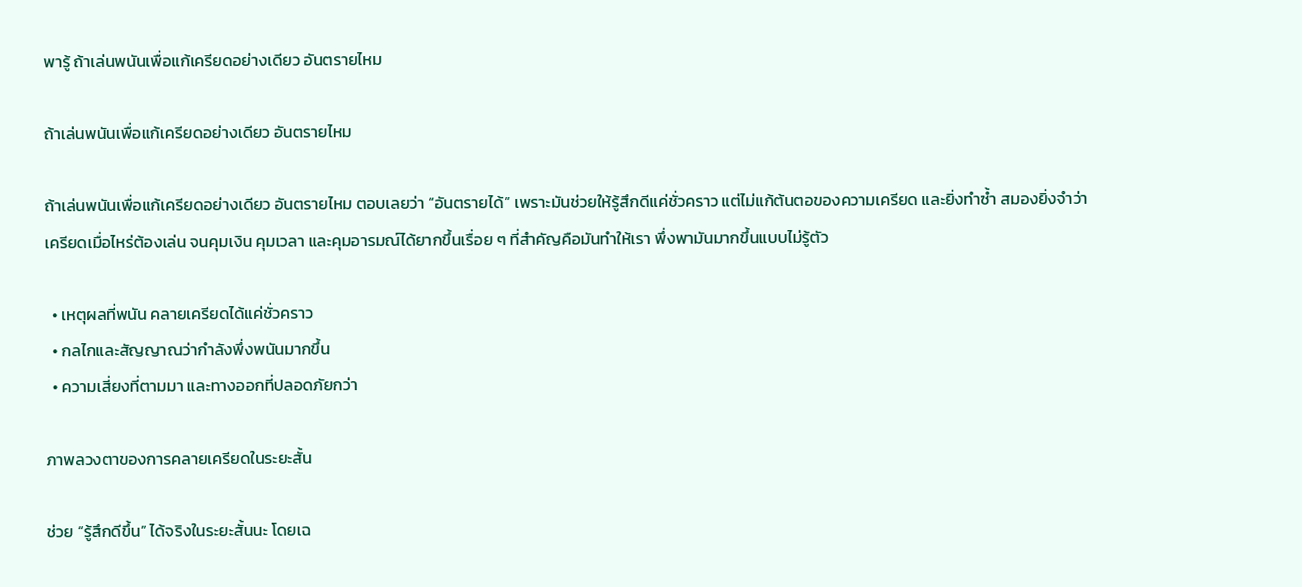พารู้ ถ้าเล่นพนันเพื่อแก้เครียดอย่างเดียว อันตรายไหม

ถ้าเล่นพนันเพื่อแก้เครียดอย่างเดียว อันตรายไหม

ถ้าเล่นพนันเพื่อแก้เครียดอย่างเดียว อันตรายไหม ตอบเลยว่า “อันตรายได้” เพราะมันช่วยให้รู้สึกดีแค่ชั่วคราว แต่ไม่แก้ต้นตอของความเครียด และยิ่งทำซ้ำ สมองยิ่งจำว่าเครียดเมื่อไหร่ต้องเล่น จนคุมเงิน คุมเวลา และคุมอารมณ์ได้ยากขึ้นเรื่อย ๆ ที่สำคัญคือมันทำให้เรา พึ่งพามันมากขึ้นแบบไม่รู้ตัว

  • เหตุผลที่พนัน คลายเครียดได้แค่ชั่วคราว
  • กลไกและสัญญาณว่ากำลังพึ่งพนันมากขึ้น
  • ความเสี่ยงที่ตามมา และทางออกที่ปลอดภัยกว่า

ภาพลวงตาของการคลายเครียดในระยะสั้น

ช่วย “รู้สึกดีขึ้น” ได้จริงในระยะสั้นนะ โดยเฉ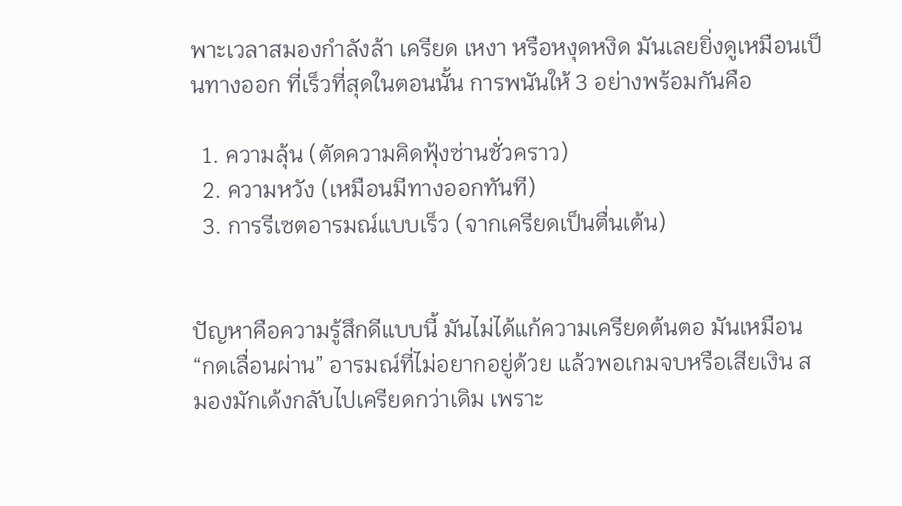พาะเวลาสมองกำลังล้า เครียด เหงา หรือหงุดหงิด มันเลยยิ่งดูเหมือนเป็นทางออก ที่เร็วที่สุดในตอนนั้น การพนันให้ 3 อย่างพร้อมกันคือ

  1. ความลุ้น (ตัดความคิดฟุ้งซ่านชั่วคราว)
  2. ความหวัง (เหมือนมีทางออกทันที)
  3. การรีเซตอารมณ์แบบเร็ว (จากเครียดเป็นตื่นเต้น)


ปัญหาคือความรู้สึกดีแบบนี้ มันไม่ได้แก้ความเครียดต้นตอ มันเหมือน “กดเลื่อนผ่าน” อารมณ์ที่ไม่อยากอยู่ด้วย แล้วพอเกมจบหรือเสียเงิน สมองมักเด้งกลับไปเครียดกว่าเดิม เพราะ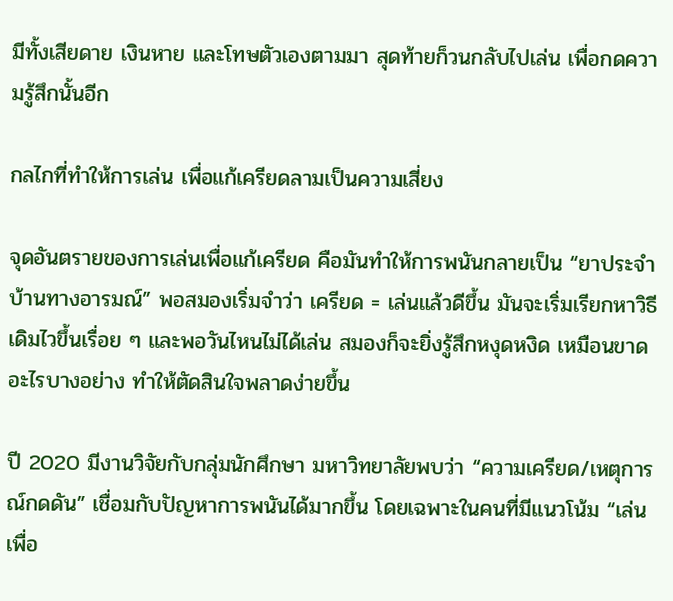มีทั้งเสียดาย เงินหาย และโทษตัวเองตามมา สุดท้ายก็วนกลับไปเล่น เพื่อกดความรู้สึกนั้นอีก

กลไกที่ทำให้การเล่น เพื่อแก้เครียดลามเป็นความเสี่ยง

จุดอันตรายของการเล่นเพื่อแก้เครียด คือมันทำให้การพนันกลายเป็น “ยาประจำบ้านทางอารมณ์” พอสมองเริ่มจำว่า เครียด = เล่นแล้วดีขึ้น มันจะเริ่มเรียกหาวิธีเดิมไวขึ้นเรื่อย ๆ และพอวันไหนไม่ได้เล่น สมองก็จะยิ่งรู้สึกหงุดหงิด เหมือนขาดอะไรบางอย่าง ทำให้ตัดสินใจพลาดง่ายขึ้น

ปี 2020 มีงานวิจัยกับกลุ่มนักศึกษา มหาวิทยาลัยพบว่า “ความเครียด/เหตุการณ์กดดัน” เชื่อมกับปัญหาการพนันได้มากขึ้น โดยเฉพาะในคนที่มีแนวโน้ม “เล่นเพื่อ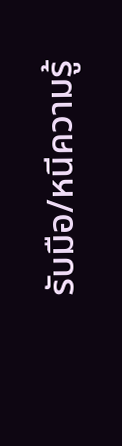รับมือ/หนีความรู้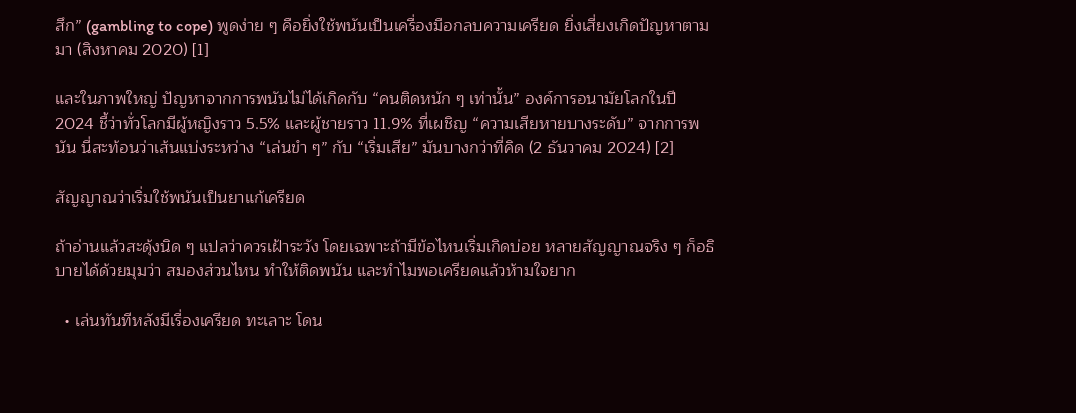สึก” (gambling to cope) พูดง่าย ๆ คือยิ่งใช้พนันเป็นเครื่องมือกลบความเครียด ยิ่งเสี่ยงเกิดปัญหาตามมา (สิงหาคม 2020) [1]

และในภาพใหญ่ ปัญหาจากการพนันไม่ได้เกิดกับ “คนติดหนัก ๆ เท่านั้น” องค์การอนามัยโลกในปี 2024 ชี้ว่าทั่วโลกมีผู้หญิงราว 5.5% และผู้ชายราว 11.9% ที่เผชิญ “ความเสียหายบางระดับ” จากการพนัน นี่สะท้อนว่าเส้นแบ่งระหว่าง “เล่นขำ ๆ” กับ “เริ่มเสีย” มันบางกว่าที่คิด (2 ธันวาคม 2024) [2]

สัญญาณว่าเริ่มใช้พนันเป็นยาแก้เครียด

ถ้าอ่านแล้วสะดุ้งนิด ๆ แปลว่าควรเฝ้าระวัง โดยเฉพาะถ้ามีข้อไหนเริ่มเกิดบ่อย หลายสัญญาณจริง ๆ ก็อธิบายได้ด้วยมุมว่า สมองส่วนไหน ทำให้ติดพนัน และทำไมพอเครียดแล้วห้ามใจยาก

  • เล่นทันทีหลังมีเรื่องเครียด ทะเลาะ โดน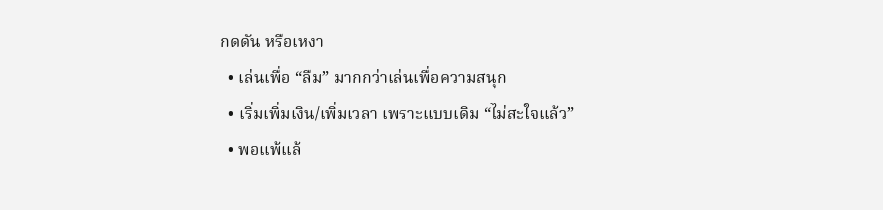กดดัน หรือเหงา
  • เล่นเพื่อ “ลืม” มากกว่าเล่นเพื่อความสนุก
  • เริ่มเพิ่มเงิน/เพิ่มเวลา เพราะแบบเดิม “ไม่สะใจแล้ว”
  • พอแพ้แล้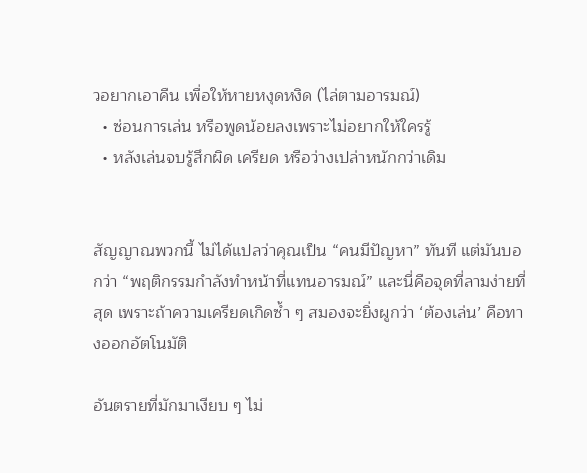วอยากเอาคืน เพื่อให้หายหงุดหงิด (ไล่ตามอารมณ์)
  • ซ่อนการเล่น หรือพูดน้อยลงเพราะไม่อยากให้ใครรู้
  • หลังเล่นจบรู้สึกผิด เครียด หรือว่างเปล่าหนักกว่าเดิม


สัญญาณพวกนี้ ไม่ได้แปลว่าคุณเป็น “คนมีปัญหา” ทันที แต่มันบอกว่า “พฤติกรรมกำลังทำหน้าที่แทนอารมณ์” และนี่คือจุดที่ลามง่ายที่สุด เพราะถ้าความเครียดเกิดซ้ำ ๆ สมองจะยิ่งผูกว่า ‘ต้องเล่น’ คือทางออกอัตโนมัติ

อันตรายที่มักมาเงียบ ๆ ไม่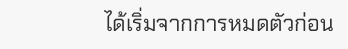ได้เริ่มจากการหมดตัวก่อน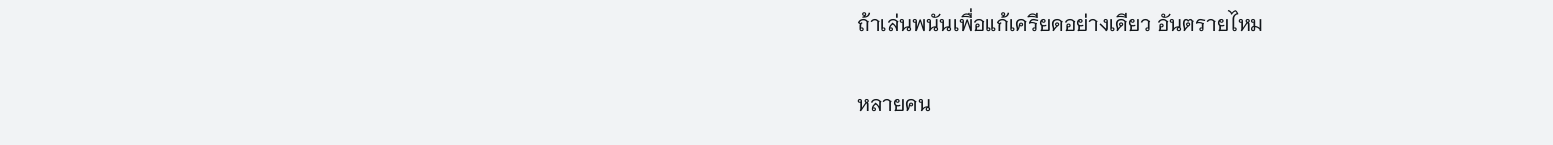ถ้าเล่นพนันเพื่อแก้เครียดอย่างเดียว อันตรายไหม

หลายคน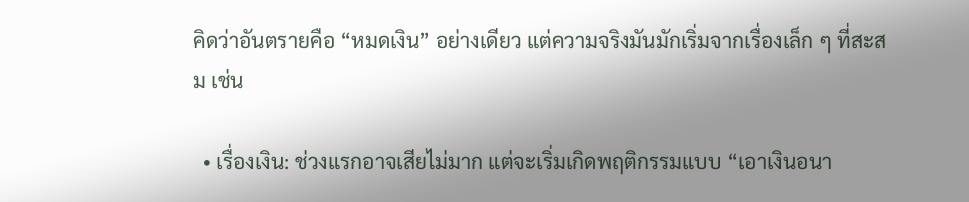คิดว่าอันตรายคือ “หมดเงิน” อย่างเดียว แต่ความจริงมันมักเริ่มจากเรื่องเล็ก ๆ ที่สะสม เช่น

  • เรื่องเงิน: ช่วงแรกอาจเสียไม่มาก แต่จะเริ่มเกิดพฤติกรรมแบบ “เอาเงินอนา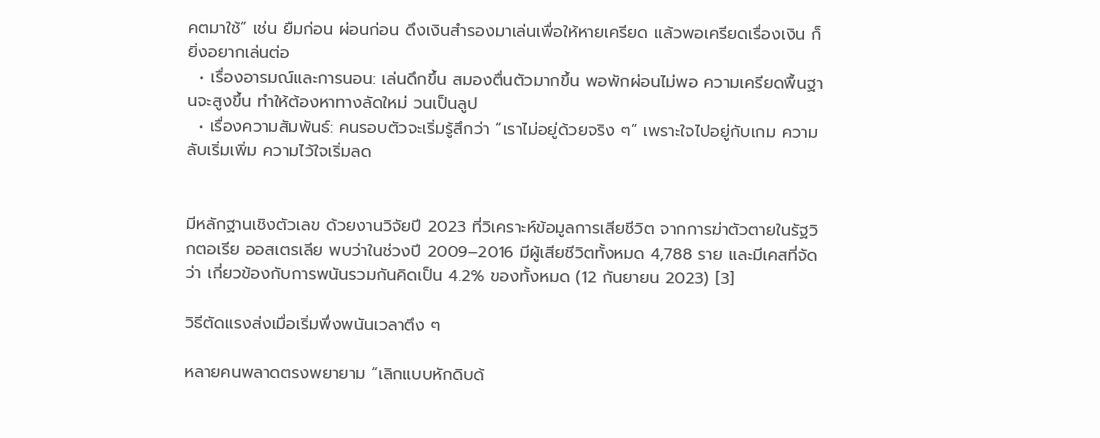คตมาใช้” เช่น ยืมก่อน ผ่อนก่อน ดึงเงินสำรองมาเล่นเพื่อให้หายเครียด แล้วพอเครียดเรื่องเงิน ก็ยิ่งอยากเล่นต่อ
  • เรื่องอารมณ์และการนอน: เล่นดึกขึ้น สมองตื่นตัวมากขึ้น พอพักผ่อนไม่พอ ความเครียดพื้นฐานจะสูงขึ้น ทำให้ต้องหาทางลัดใหม่ วนเป็นลูป
  • เรื่องความสัมพันธ์: คนรอบตัวจะเริ่มรู้สึกว่า “เราไม่อยู่ด้วยจริง ๆ” เพราะใจไปอยู่กับเกม ความลับเริ่มเพิ่ม ความไว้ใจเริ่มลด


มีหลักฐานเชิงตัวเลข ด้วยงานวิจัยปี 2023 ที่วิเคราะห์ข้อมูลการเสียชีวิต จากการฆ่าตัวตายในรัฐวิกตอเรีย ออสเตรเลีย พบว่าในช่วงปี 2009–2016 มีผู้เสียชีวิตทั้งหมด 4,788 ราย และมีเคสที่จัดว่า เกี่ยวข้องกับการพนันรวมกันคิดเป็น 4.2% ของทั้งหมด (12 กันยายน 2023) [3]

วิธีตัดแรงส่งเมื่อเริ่มพึ่งพนันเวลาตึง ๆ

หลายคนพลาดตรงพยายาม “เลิกแบบหักดิบด้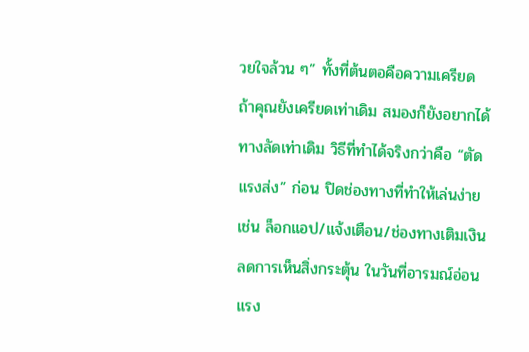วยใจล้วน ๆ” ทั้งที่ต้นตอคือความเครียด ถ้าคุณยังเครียดเท่าเดิม สมองก็ยังอยากได้ทางลัดเท่าเดิม วิธีที่ทำได้จริงกว่าคือ “ตัดแรงส่ง” ก่อน ปิดช่องทางที่ทำให้เล่นง่าย เช่น ล็อกแอป/แจ้งเตือน/ช่องทางเติมเงิน ลดการเห็นสิ่งกระตุ้น ในวันที่อารมณ์อ่อนแรง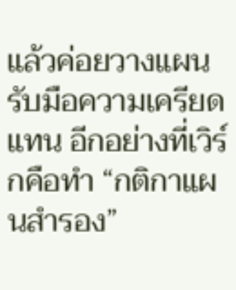แล้วค่อยวางแผนรับมือความเครียดแทน อีกอย่างที่เวิร์กคือทำ “กติกาแผนสำรอง”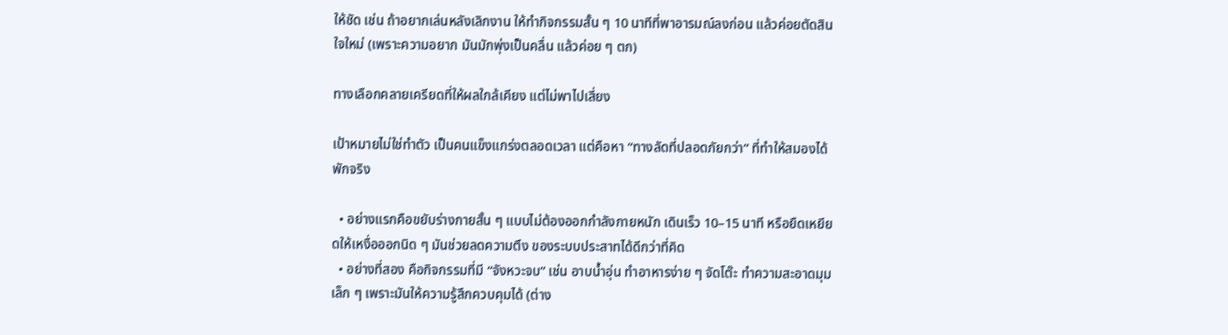ให้ชัด เช่น ถ้าอยากเล่นหลังเลิกงาน ให้ทำกิจกรรมสั้น ๆ 10 นาทีที่พาอารมณ์ลงก่อน แล้วค่อยตัดสินใจใหม่ (เพราะความอยาก มันมักพุ่งเป็นคลื่น แล้วค่อย ๆ ตก)

ทางเลือกคลายเครียดที่ให้ผลใกล้เคียง แต่ไม่พาไปเสี่ยง

เป้าหมายไม่ใช่ทำตัว เป็นคนแข็งแกร่งตลอดเวลา แต่คือหา “ทางลัดที่ปลอดภัยกว่า” ที่ทำให้สมองได้พักจริง

  • อย่างแรกคือขยับร่างกายสั้น ๆ แบบไม่ต้องออกกำลังกายหนัก เดินเร็ว 10–15 นาที หรือยืดเหยียดให้เหงื่อออกนิด ๆ มันช่วยลดความตึง ของระบบประสาทได้ดีกว่าที่คิด
  • อย่างที่สอง คือกิจกรรมที่มี “จังหวะจบ” เช่น อาบน้ำอุ่น ทำอาหารง่าย ๆ จัดโต๊ะ ทำความสะอาดมุมเล็ก ๆ เพราะมันให้ความรู้สึกควบคุมได้ (ต่าง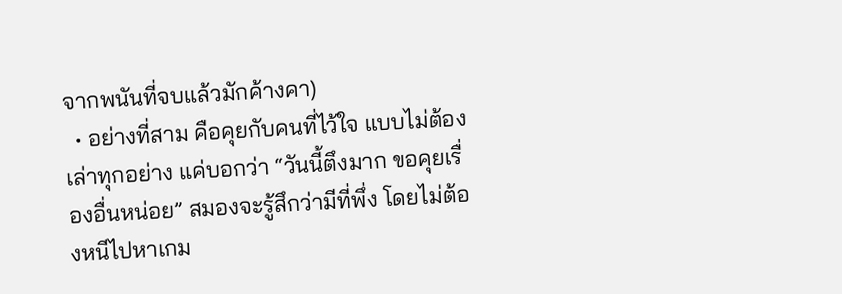จากพนันที่จบแล้วมักค้างคา)
  • อย่างที่สาม คือคุยกับคนที่ไว้ใจ แบบไม่ต้องเล่าทุกอย่าง แค่บอกว่า “วันนี้ตึงมาก ขอคุยเรื่องอื่นหน่อย” สมองจะรู้สึกว่ามีที่พึ่ง โดยไม่ต้องหนีไปหาเกม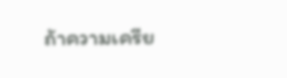ถ้าความเครีย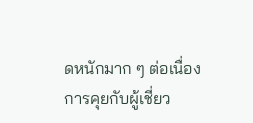ดหนักมาก ๆ ต่อเนื่อง การคุยกับผู้เชี่ยว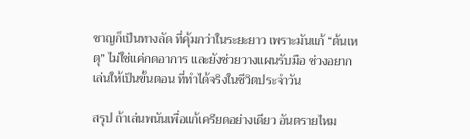ชาญก็เป็นทางลัด ที่คุ้มกว่าในระยะยาว เพราะมันแก้ “ต้นเหตุ” ไม่ใช่แค่กดอาการ และยังช่วยวางแผนรับมือ ช่วงอยากเล่นให้เป็นขั้นตอน ที่ทำได้จริงในชีวิตประจำวัน

สรุป ถ้าเล่นพนันเพื่อแก้เครียดอย่างเดียว อันตรายไหม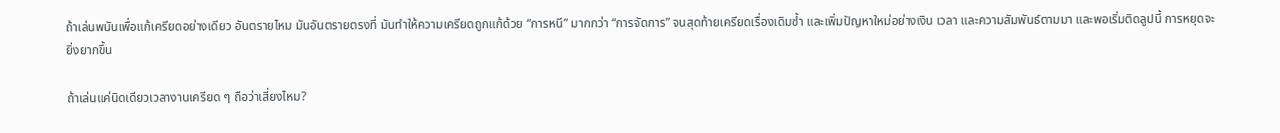ถ้าเล่นพนันเพื่อแก้เครียดอย่างเดียว อันตรายไหม มันอันตรายตรงที่ มันทำให้ความเครียดถูกแก้ด้วย “การหนี” มากกว่า “การจัดการ” จนสุดท้ายเครียดเรื่องเดิมซ้ำ และเพิ่มปัญหาใหม่อย่างเงิน เวลา และความสัมพันธ์ตามมา และพอเริ่มติดลูปนี้ การหยุดจะยิ่งยากขึ้น

ถ้าเล่นแค่นิดเดียวเวลางานเครียด ๆ ถือว่าเสี่ยงไหม?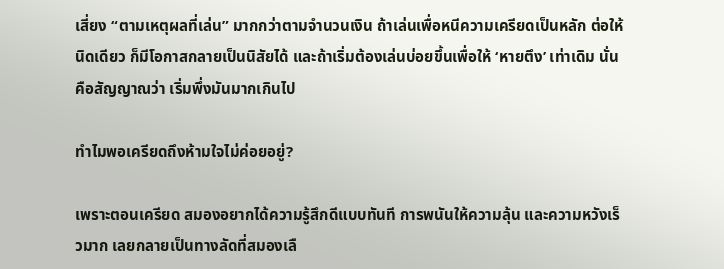เสี่ยง “ตามเหตุผลที่เล่น” มากกว่าตามจำนวนเงิน ถ้าเล่นเพื่อหนีความเครียดเป็นหลัก ต่อให้นิดเดียว ก็มีโอกาสกลายเป็นนิสัยได้ และถ้าเริ่มต้องเล่นบ่อยขึ้นเพื่อให้ ‘หายตึง’ เท่าเดิม นั่นคือสัญญาณว่า เริ่มพึ่งมันมากเกินไป

ทำไมพอเครียดถึงห้ามใจไม่ค่อยอยู่?

เพราะตอนเครียด สมองอยากได้ความรู้สึกดีแบบทันที การพนันให้ความลุ้น และความหวังเร็วมาก เลยกลายเป็นทางลัดที่สมองเลื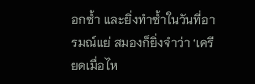อกซ้ำ และยิ่งทำซ้ำในวันที่อารมณ์แย่ สมองก็ยิ่งจำว่า ‘เครียดเมื่อไห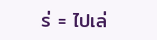ร่ = ไปเล่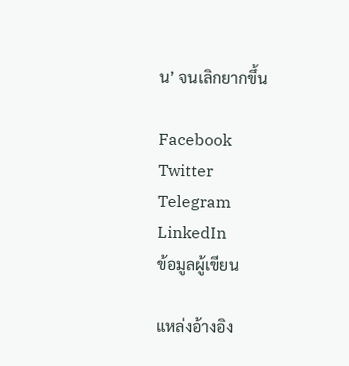น’ จนเลิกยากขึ้น

Facebook
Twitter
Telegram
LinkedIn
ข้อมูลผู้เขียน

แหล่งอ้างอิง